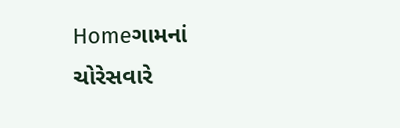Homeગામનાં ચોરેસવારે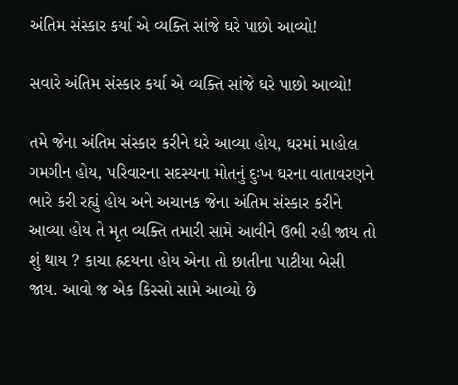અંતિમ સંસ્કાર કર્યા એ વ્યક્તિ સાંજે ઘરે પાછો આવ્યો!

સવારે અંતિમ સંસ્કાર કર્યા એ વ્યક્તિ સાંજે ઘરે પાછો આવ્યો!

તમે જેના અંતિમ સંસ્કાર કરીને ઘરે આવ્યા હોય, ઘરમાં માહોલ ગમગીન હોય, પરિવારના સદસ્યના મોતનું દુઃખ ઘરના વાતાવરણને ભારે કરી રહ્યું હોય અને અચાનક જેના અંતિમ સંસ્કાર કરીને આવ્યા હોય તે મૃત વ્યક્તિ તમારી સામે આવીને ઉભી રહી જાય તો શું થાય ? કાચા હ્રદયના હોય એના તો છાતીના પાટીયા બેસી જાય. આવો જ એક કિસ્સો સામે આવ્યો છે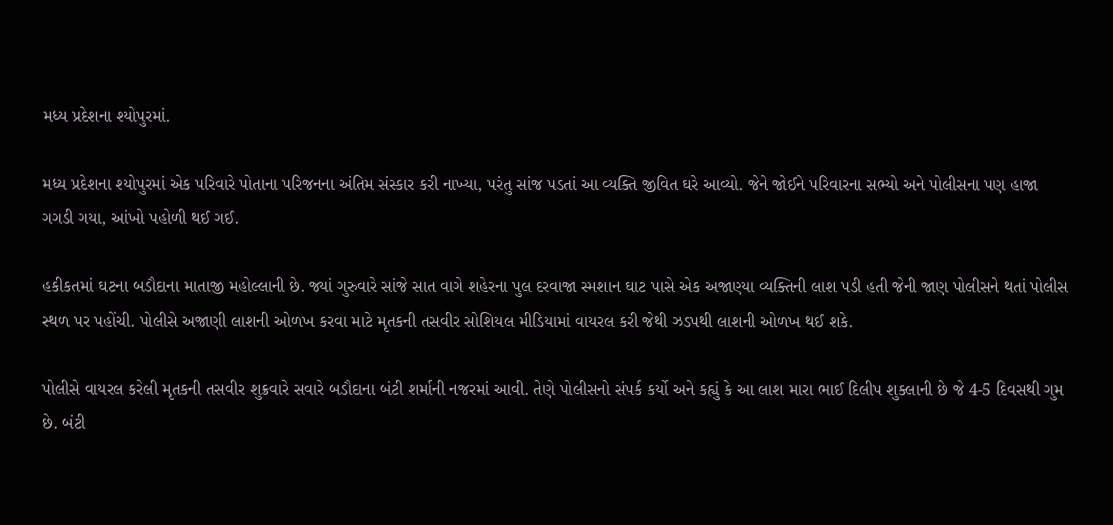મધ્ય પ્રદેશના શ્યોપુરમાં.

મધ્ય પ્રદેશના શ્યોપુરમાં એક પરિવારે પોતાના પરિજનના અંતિમ સંસ્કાર કરી નાખ્યા, પરંતુ સાંજ પડતાં આ વ્યક્તિ જીવિત ઘરે આવ્યો. જેને જોઈને પરિવારના સભ્યો અને પોલીસના પણ હાજા ગગડી ગયા, આંખો પહોળી થઈ ગઈ.

હકીકતમાં ઘટના બડૌદાના માતાજી મહોલ્લાની છે. જ્યાં ગુરુવારે સાંજે સાત વાગે શહેરના પુલ દરવાજા સ્મશાન ઘાટ પાસે એક અજાણ્યા વ્યક્તિની લાશ પડી હતી જેની જાણ પોલીસને થતાં પોલીસ સ્થળ પર પહોંચી. પોલીસે અજાણી લાશની ઓળખ કરવા માટે મૃતકની તસવીર સોશિયલ મીડિયામાં વાયરલ કરી જેથી ઝડપથી લાશની ઓળખ થઈ શકે.

પોલીસે વાયરલ કરેલી મૃતકની તસવીર શુક્રવારે સવારે બડૌદાના બંટી શર્માની નજરમાં આવી. તેણે પોલીસનો સંપર્ક કર્યો અને કહ્યું કે આ લાશ મારા ભાઈ દિલીપ શુક્લાની છે જે 4-5 દિવસથી ગુમ છે. બંટી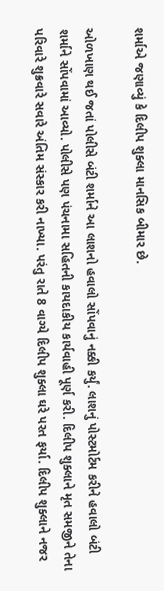શર્માએ જણાવ્યું કે દિલીપ શુક્લા માનસિક બીમાર છે.

ઓળખાણ થઈ જતાં પોલીસે બંટી શર્માને આ લાશનો હવાલો સોંપવાનું નક્કી કર્યું. લાશનું પોસ્ટમોર્ટમ કરીને હવાલો બંટી શર્માને સોંપવામાં આવ્યો. પોલીસે પણ પંચનામા સહિતની કાયદાકીય કાર્યવાહી પૂર્ણ કરી. દિલીપ શુક્લાને મૃત સમજીને તેના પરિવારે શુક્રવારે સવારે અંતિમ સંસ્કાર કરી નાખ્યા. પરંતુ રાતે 8 વાગ્યે દિલીપ શુક્લા ઘરે પરત ફર્યા. દિલીપ શુક્લાને નજર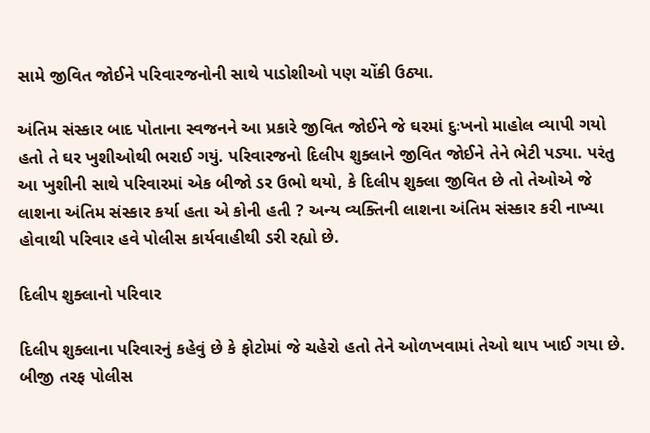સામે જીવિત જોઈને પરિવારજનોની સાથે પાડોશીઓ પણ ચોંકી ઉઠ્યા.

અંતિમ સંસ્કાર બાદ પોતાના સ્વજનને આ પ્રકારે જીવિત જોઈને જે ઘરમાં દુઃખનો માહોલ વ્યાપી ગયો હતો તે ઘર ખુશીઓથી ભરાઈ ગયું. પરિવારજનો દિલીપ શુક્લાને જીવિત જોઈને તેને ભેટી પડ્યા. પરંતુ આ ખુશીની સાથે પરિવારમાં એક બીજો ડર ઉભો થયો, કે દિલીપ શુક્લા જીવિત છે તો તેઓએ જે લાશના અંતિમ સંસ્કાર કર્યા હતા એ કોની હતી ? અન્ય વ્યક્તિની લાશના અંતિમ સંસ્કાર કરી નાખ્યા હોવાથી પરિવાર હવે પોલીસ કાર્યવાહીથી ડરી રહ્યો છે.

દિલીપ શુક્લાનો પરિવાર

દિલીપ શુક્લાના પરિવારનું કહેવું છે કે ફોટોમાં જે ચહેરો હતો તેને ઓળખવામાં તેઓ થાપ ખાઈ ગયા છે. બીજી તરફ પોલીસ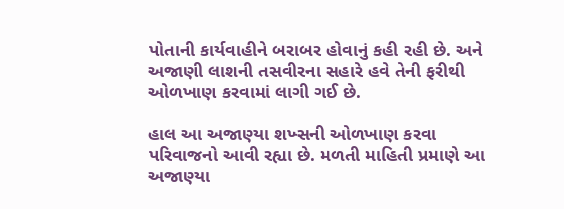પોતાની કાર્યવાહીને બરાબર હોવાનું કહી રહી છે. અને અજાણી લાશની તસવીરના સહારે હવે તેની ફરીથી ઓળખાણ કરવામાં લાગી ગઈ છે.

હાલ આ અજાણ્યા શખ્સની ઓળખાણ કરવા પરિવાજનો આવી રહ્યા છે. મળતી માહિતી પ્રમાણે આ અજાણ્યા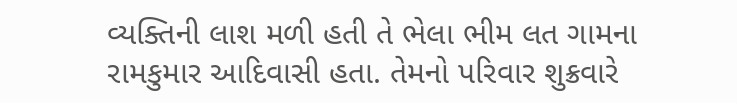વ્યક્તિની લાશ મળી હતી તે ભેલા ભીમ લત ગામના રામકુમાર આદિવાસી હતા. તેમનો પરિવાર શુક્રવારે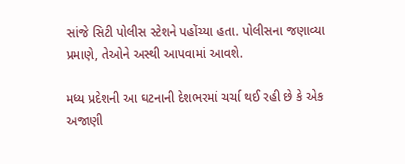સાંજે સિટી પોલીસ સ્ટેશને પહોંચ્યા હતા. પોલીસના જણાવ્યા પ્રમાણે, તેઓને અસ્થી આપવામાં આવશે.

મધ્ય પ્રદેશની આ ઘટનાની દેશભરમાં ચર્ચા થઈ રહી છે કે એક અજાણી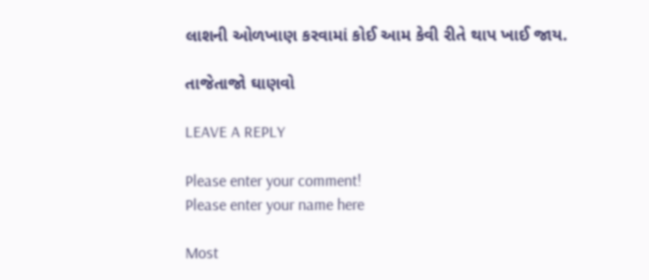લાશની ઓળખાણ કરવામાં કોઈ આમ કેવી રીતે થાપ ખાઈ જાય.

તાજેતાજો ઘાણવો

LEAVE A REPLY

Please enter your comment!
Please enter your name here

Most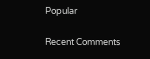Popular

Recent Comments